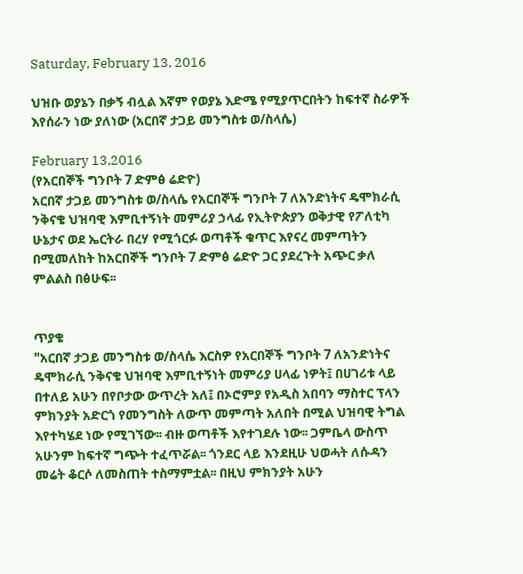Saturday, February 13, 2016

ህዝቡ ወያኔን በቃኝ ብሏል እኛም የወያኔ እድሜ የሚያጥርበትን ከፍተኛ ስራዎች እየሰራን ነው ያለነው (አርበኛ ታጋይ መንግስቱ ወ/ስላሴ)

February 13,2016
(የአርበኞች ግንቦት 7 ድምፅ ሬድዮ)
አርበኛ ታጋይ መንግስቱ ወ/ስላሴ የአርበኞች ግንቦት 7 ለአንድነትና ዴሞክራሲ ንቅናቄ ህዝባዊ እምቢተኝነት መምሪያ ኃላፊ የኢትዮጵያን ወቅታዊ የፖለቲካ ሁኔታና ወደ ኤርትራ በረሃ የሚጎርፉ ወጣቶች ቁጥር እየናረ መምጣትን በሚመለከት ከአርበኞች ግንቦት 7 ድምፅ ሬድዮ ጋር ያደረጉት አጭር ቃለ ምልልስ በፅሁፍ፡፡


ጥያቄ
"አርበኛ ታጋይ መንግስቱ ወ/ስላሴ እርስዎ የአርበኞች ግንቦት 7 ለአንድነትና ዴሞክራሲ ንቅናቄ ህዝባዊ እምቢተኝነት መምሪያ ሀላፊ ነዎት፤ በሀገሪቱ ላይ በተለይ አሁን በየቦታው ውጥረት አለ፤ በኦሮምያ የአዲስ አበባን ማስተር ፕላን ምክንያት አድርጎ የመንግስት ለውጥ መምጣት አለበት በሚል ህዝባዊ ትግል እየተካሄደ ነው የሚገኘው፡፡ ብዙ ወጣቶች እየተገደሉ ነው፡፡ ጋምቤላ ውስጥ አሁንም ከፍተኛ ግጭት ተፈጥሯል፡፡ ጎንደር ላይ እንደዚሁ ህወሓት ለሱዳን መሬት ቆርሶ ለመስጠት ተስማምቷል፡፡ በዚህ ምክንያት አሁን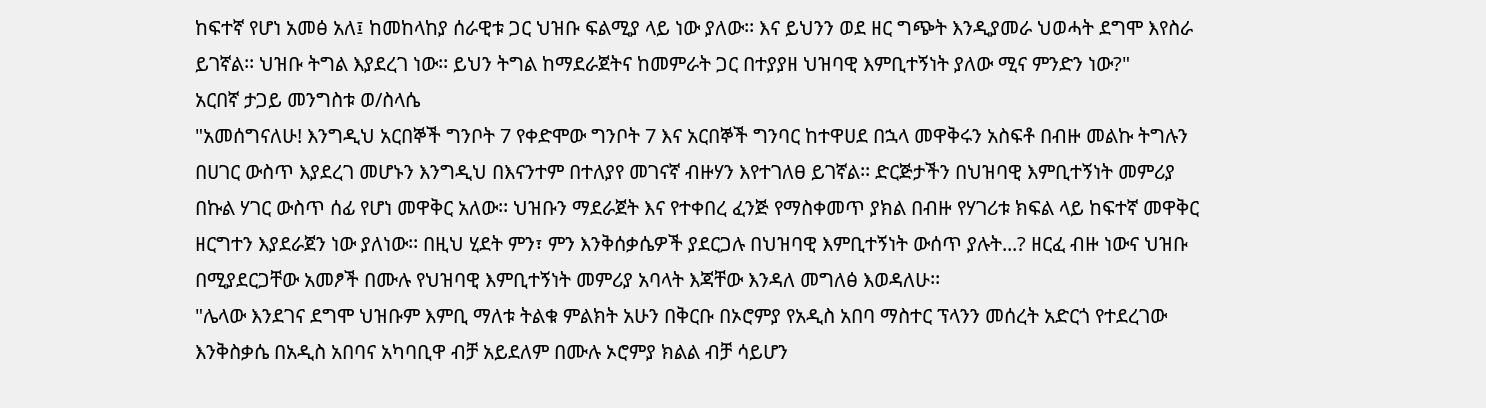ከፍተኛ የሆነ አመፅ አለ፤ ከመከላከያ ሰራዊቱ ጋር ህዝቡ ፍልሚያ ላይ ነው ያለው፡፡ እና ይህንን ወደ ዘር ግጭት እንዲያመራ ህወሓት ደግሞ እየስራ ይገኛል፡፡ ህዝቡ ትግል እያደረገ ነው፡፡ ይህን ትግል ከማደራጀትና ከመምራት ጋር በተያያዘ ህዝባዊ እምቢተኝነት ያለው ሚና ምንድን ነው?"
አርበኛ ታጋይ መንግስቱ ወ/ስላሴ
"አመሰግናለሁ! እንግዲህ አርበኞች ግንቦት 7 የቀድሞው ግንቦት 7 እና አርበኞች ግንባር ከተዋሀደ በኋላ መዋቅሩን አስፍቶ በብዙ መልኩ ትግሉን በሀገር ውስጥ እያደረገ መሆኑን እንግዲህ በእናንተም በተለያየ መገናኛ ብዙሃን እየተገለፀ ይገኛል፡፡ ድርጅታችን በህዝባዊ እምቢተኝነት መምሪያ በኩል ሃገር ውስጥ ሰፊ የሆነ መዋቅር አለው፡፡ ህዝቡን ማደራጀት እና የተቀበረ ፈንጅ የማስቀመጥ ያክል በብዙ የሃገሪቱ ክፍል ላይ ከፍተኛ መዋቅር ዘርግተን እያደራጀን ነው ያለነው፡፡ በዚህ ሂደት ምን፣ ምን እንቅሰቃሴዎች ያደርጋሉ በህዝባዊ እምቢተኝነት ውሰጥ ያሉት...? ዘርፈ ብዙ ነውና ህዝቡ በሚያደርጋቸው አመፆች በሙሉ የህዝባዊ እምቢተኝነት መምሪያ አባላት እጃቸው እንዳለ መግለፅ እወዳለሁ፡፡
"ሌላው እንደገና ደግሞ ህዝቡም እምቢ ማለቱ ትልቁ ምልክት አሁን በቅርቡ በኦሮምያ የአዲስ አበባ ማስተር ፕላንን መሰረት አድርጎ የተደረገው እንቅስቃሴ በአዲስ አበባና አካባቢዋ ብቻ አይደለም በሙሉ ኦሮምያ ክልል ብቻ ሳይሆን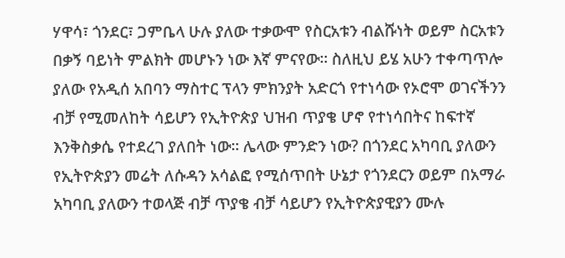ሃዋሳ፣ ጎንደር፣ ጋምቤላ ሁሉ ያለው ተቃውሞ የስርአቱን ብልሹነት ወይም ስርአቱን በቃኝ ባይነት ምልክት መሆኑን ነው እኛ ምናየው፡፡ ስለዚህ ይሄ አሁን ተቀጣጥሎ ያለው የአዲሰ አበባን ማስተር ፕላን ምክንያት አድርጎ የተነሳው የኦሮሞ ወገናችንን ብቻ የሚመለከት ሳይሆን የኢትዮጵያ ህዝብ ጥያቄ ሆኖ የተነሳበትና ከፍተኛ እንቅስቃሴ የተደረገ ያለበት ነው፡፡ ሌላው ምንድን ነው? በጎንደር አካባቢ ያለውን የኢትዮጵያን መሬት ለሱዳን አሳልፎ የሚሰጥበት ሁኔታ የጎንደርን ወይም በአማራ አካባቢ ያለውን ተወላጅ ብቻ ጥያቄ ብቻ ሳይሆን የኢትዮጵያዊያን ሙሉ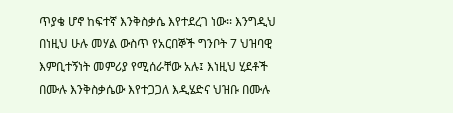ጥያቄ ሆኖ ከፍተኛ እንቅስቃሴ እየተደረገ ነው፡፡ እንግዲህ በነዚህ ሁሉ መሃል ውስጥ የአርበኞች ግንቦት 7 ህዝባዊ እምቢተኝነት መምሪያ የሚሰራቸው አሉ፤ እነዚህ ሂደቶች በሙሉ እንቅስቃሴው እየተጋጋለ እዲሄድና ህዝቡ በሙሉ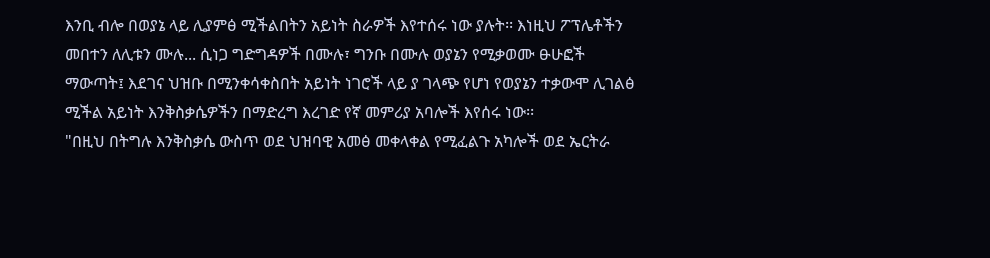እንቢ ብሎ በወያኔ ላይ ሊያምፅ ሚችልበትን አይነት ስራዎች እየተሰሩ ነው ያሉት፡፡ እነዚህ ፖፕሌቶችን መበተን ለሊቱን ሙሉ... ሲነጋ ግድግዳዎች በሙሉ፣ ግንቡ በሙሉ ወያኔን የሚቃወሙ ፁሁፎች ማውጣት፤ እደገና ህዝቡ በሚንቀሳቀስበት አይነት ነገሮች ላይ ያ ገላጭ የሆነ የወያኔን ተቃውሞ ሊገልፅ ሚችል አይነት እንቅስቃሴዎችን በማድረግ እረገድ የኛ መምሪያ አባሎች እየሰሩ ነው፡፡
"በዚህ በትግሉ እንቅስቃሴ ውስጥ ወደ ህዝባዊ አመፅ መቀላቀል የሚፈልጉ አካሎች ወደ ኤርትራ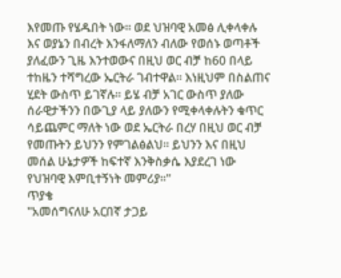እየመጡ የሄዱበት ነው፡፡ ወደ ህዝባዊ አመፅ ሊቀላቀሉ እና ወያኔን በብረት እንፋለማለን ብለው የወሰኑ ወጣቶች ያለፈውን ጊዜ እንተወውና በዚህ ወር ብቻ ከ60 በላይ ተከዜን ተሻግረው ኤርትራ ገብተዋል፡፡ እነዚህም በስልጠና ሂደት ውስጥ ይገኛሉ፡፡ ይሄ ብቻ አገር ውስጥ ያለው ሰራዊታችንን በውጊያ ላይ ያለውን የሚቀላቀሉትን ቁጥር ሳይጨምር ማለት ነው ወደ ኤርትራ በረሃ በዚህ ወር ብቻ የመጡትን ይህንን የምገልፅልህ፡፡ ይህንን እና በዚህ መሰል ሁኔታዎች ከፍተኛ እንቅስቃሴ እያደረገ ነው የህዝባዊ እምቢተኝነት መምሪያ፡፡"
ጥያቄ
"አመሰግናለሁ አርበኛ ታጋይ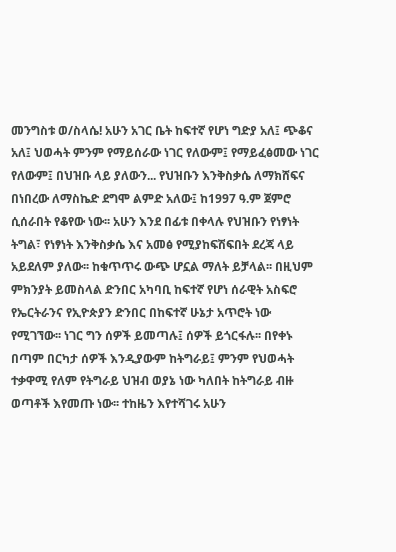መንግስቱ ወ/ስላሴ! አሁን አገር ቤት ከፍተኛ የሆነ ግድያ አለ፤ ጭቆና አለ፤ ህወሓት ምንም የማይሰራው ነገር የለውም፤ የማይፈፅመው ነገር የለውም፤ በህዝቡ ላይ ያለውን... የህዝቡን እንቅስቃሴ ለማክሸፍና በነበረው ለማስኬድ ደግሞ ልምድ አለው፤ ከ1997 ዓ.ም ጀምሮ ሲሰራበት የቆየው ነው፡፡ አሁን እንደ በፊቱ በቀላሉ የህዝቡን የነፃነት ትግል፣ የነፃነት እንቅስቃሴ እና አመፅ የሚያከፍሽፍበት ደረጃ ላይ አይደለም ያለው፡፡ ከቁጥጥሩ ውጭ ሆኗል ማለት ይቻላል፡፡ በዚህም ምክንያት ይመስላል ድንበር አካባቢ ከፍተኛ የሆነ ሰራዊት አስፍሮ የኤርትራንና የኢዮጵያን ድንበር በከፍተኛ ሁኔታ አጥሮት ነው የሚገኘው፡፡ ነገር ግን ሰዎች ይመጣሉ፤ ሰዎች ይጎርፋሉ፡፡ በየቀኑ በጣም በርካታ ሰዎች እንዲያውም ከትግራይ፤ ምንም የህወሓት ተቃዋሚ የለም የትግራይ ህዝብ ወያኔ ነው ካለበት ከትግራይ ብዙ ወጣቶች እየመጡ ነው፡፡ ተከዜን እየተሻገሩ አሁን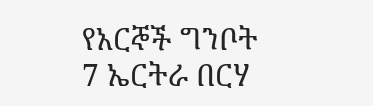የአርኞች ግንቦት 7 ኤርትራ በርሃ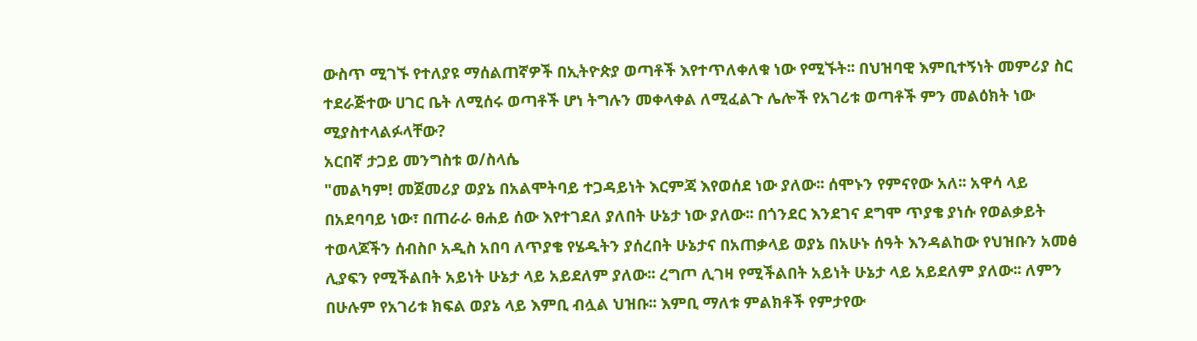ውስጥ ሚገኙ የተለያዩ ማሰልጠኛዎች በኢትዮጵያ ወጣቶች እየተጥለቀለቁ ነው የሚኙት፡፡ በህዝባዊ እምቢተኝነት መምሪያ ስር ተደራጅተው ሀገር ቤት ለሚሰሩ ወጣቶች ሆነ ትግሉን መቀላቀል ለሚፈልጉ ሌሎች የአገሪቱ ወጣቶች ምን መልዕክት ነው ሚያስተላልፉላቸው?
አርበኛ ታጋይ መንግስቱ ወ/ስላሴ
"መልካም! መጀመሪያ ወያኔ በአልሞትባይ ተጋዳይነት እርምጃ እየወሰደ ነው ያለው፡፡ ሰሞኑን የምናየው አለ፡፡ አዋሳ ላይ በአደባባይ ነው፣ በጠራራ ፀሐይ ሰው እየተገደለ ያለበት ሁኔታ ነው ያለው፡፡ በጎንደር እንደገና ደግሞ ጥያቄ ያነሱ የወልቃይት ተወላጆችን ሰብስቦ አዲስ አበባ ለጥያቄ የሄዱትን ያሰረበት ሁኔታና በአጠቃላይ ወያኔ በአሁኑ ሰዓት እንዳልከው የህዝቡን አመፅ ሊያፍን የሚችልበት አይነት ሁኔታ ላይ አይደለም ያለው፡፡ ረግጦ ሊገዛ የሚችልበት አይነት ሁኔታ ላይ አይደለም ያለው፡፡ ለምን በሁሉም የአገሪቱ ክፍል ወያኔ ላይ እምቢ ብሏል ህዝቡ፡፡ እምቢ ማለቱ ምልክቶች የምታየው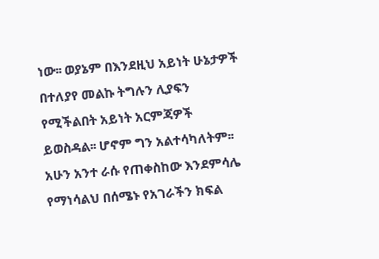ነው፡፡ ወያኔም በእንደዚህ አይነት ሁኔታዎች በተለያየ መልኩ ትግሉን ሊያፍን የሚችልበት አይነት አርምጃዎች ይወስዳል፡፡ ሆኖም ግን አልተሳካለትም፡፡ አሁን አንተ ራሱ የጠቀስከው እንደምሳሌ የማነሳልህ በሰሜኑ የአገራችን ክፍል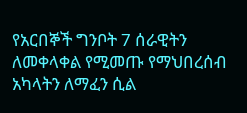የአርበኞች ግንቦት 7 ሰራዊትን ለመቀላቀል የሚመጡ የማህበረሰብ አካላትን ለማፈን ሲል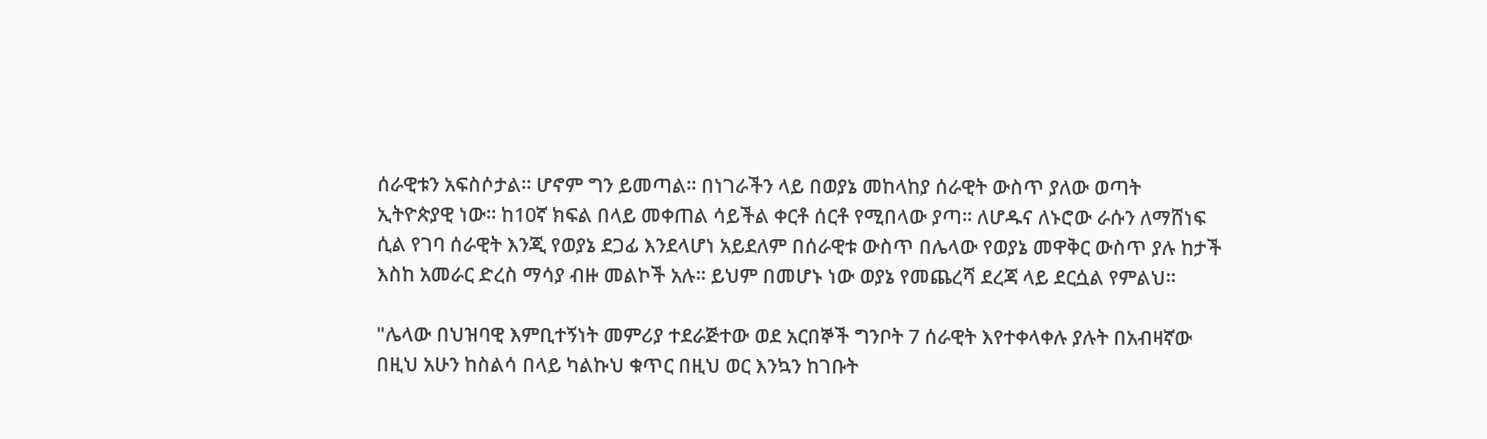ሰራዊቱን አፍስሶታል፡፡ ሆኖም ግን ይመጣል፡፡ በነገራችን ላይ በወያኔ መከላከያ ሰራዊት ውስጥ ያለው ወጣት ኢትዮጵያዊ ነው፡፡ ከ10ኛ ክፍል በላይ መቀጠል ሳይችል ቀርቶ ሰርቶ የሚበላው ያጣ፡፡ ለሆዱና ለኑሮው ራሱን ለማሸነፍ ሲል የገባ ሰራዊት እንጂ የወያኔ ደጋፊ እንደላሆነ አይደለም በሰራዊቱ ውስጥ በሌላው የወያኔ መዋቅር ውስጥ ያሉ ከታች እስከ አመራር ድረስ ማሳያ ብዙ መልኮች አሉ፡፡ ይህም በመሆኑ ነው ወያኔ የመጨረሻ ደረጃ ላይ ደርሷል የምልህ፡፡

"ሌላው በህዝባዊ እምቢተኝነት መምሪያ ተደራጅተው ወደ አርበኞች ግንቦት 7 ሰራዊት እየተቀላቀሉ ያሉት በአብዛኛው በዚህ አሁን ከስልሳ በላይ ካልኩህ ቁጥር በዚህ ወር እንኳን ከገቡት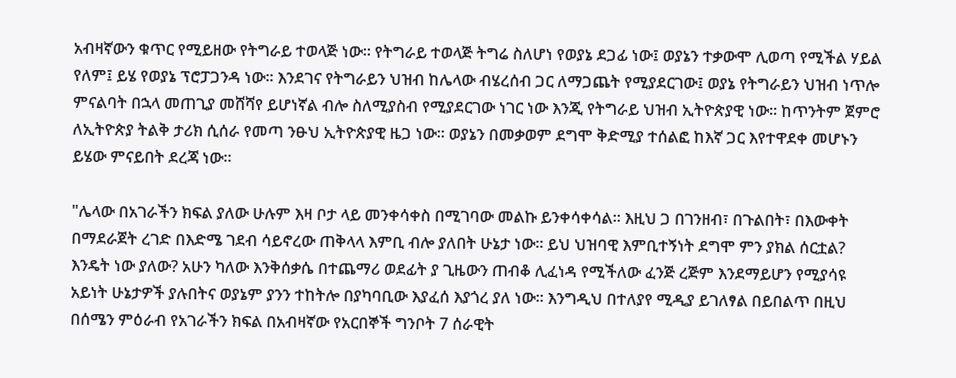አብዛኛውን ቁጥር የሚይዘው የትግራይ ተወላጅ ነው፡፡ የትግራይ ተወላጅ ትግሬ ስለሆነ የወያኔ ደጋፊ ነው፤ ወያኔን ተቃውሞ ሊወጣ የሚችል ሃይል የለም፤ ይሄ የወያኔ ፕሮፓጋንዳ ነው፡፡ እንደገና የትግራይን ህዝብ ከሌላው ብሄረሰብ ጋር ለማጋጨት የሚያደርገው፤ ወያኔ የትግራይን ህዝብ ነጥሎ ምናልባት በኋላ መጠጊያ መሸሻየ ይሆነኛል ብሎ ስለሚያስብ የሚያደርገው ነገር ነው እንጂ የትግራይ ህዝብ ኢትዮጵያዊ ነው፡፡ ከጥንትም ጀምሮ ለኢትዮጵያ ትልቅ ታሪክ ሲሰራ የመጣ ንፁህ ኢትዮጵያዊ ዜጋ ነው፡፡ ወያኔን በመቃወም ደግሞ ቅድሚያ ተሰልፎ ከእኛ ጋር እየተዋደቀ መሆኑን ይሄው ምናይበት ደረጃ ነው፡፡

"ሌላው በአገራችን ክፍል ያለው ሁሉም እዛ ቦታ ላይ መንቀሳቀስ በሚገባው መልኩ ይንቀሳቀሳል፡፡ እዚህ ጋ በገንዘብ፣ በጉልበት፣ በእውቀት በማደራጀት ረገድ በእድሜ ገደብ ሳይኖረው ጠቅላላ እምቢ ብሎ ያለበት ሁኔታ ነው፡፡ ይህ ህዝባዊ እምቢተኝነት ደግሞ ምን ያክል ሰርቷል? እንዴት ነው ያለው? አሁን ካለው እንቅሰቃሴ በተጨማሪ ወደፊት ያ ጊዜውን ጠብቆ ሊፈነዳ የሚችለው ፈንጅ ረጅም እንደማይሆን የሚያሳዩ አይነት ሁኔታዎች ያሉበትና ወያኔም ያንን ተከትሎ በያካባቢው እያፈሰ እያጎረ ያለ ነው፡፡ እንግዲህ በተለያየ ሚዲያ ይገለፃል በይበልጥ በዚህ በሰሜን ምዕራብ የአገራችን ክፍል በአብዛኛው የአርበኞች ግንቦት 7 ሰራዊት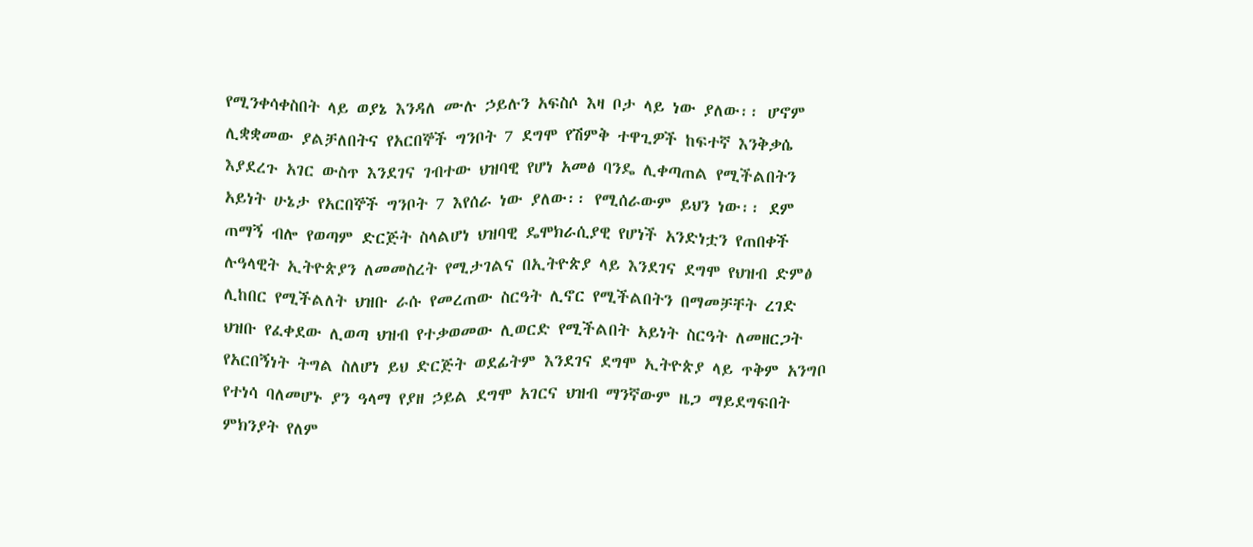የሚንቀሳቀስበት ላይ ወያኔ እንዳለ ሙሉ ኃይሉን አፍስሶ እዛ ቦታ ላይ ነው ያለው፡፡ ሆኖም ሊቋቋመው ያልቻለበትና የአርበኞች ግንቦት 7 ደግሞ የሽምቅ ተዋጊዎች ከፍተኛ እንቅቃሴ እያደረጉ አገር ውስጥ እንደገና ገብተው ህዝባዊ የሆነ አመፅ ባንዴ ሊቀጣጠል የሚችልበትን አይነት ሁኔታ የአርበኞች ግንቦት 7 እየሰራ ነው ያለው፡፡ የሚሰራውም ይህን ነው፡፡ ደም ጠማኝ ብሎ የወጣም ድርጅት ስላልሆነ ህዝባዊ ዴሞክራሲያዊ የሆነች አንድነቷን የጠበቀች ሉዓላዊት ኢትዮጵያን ለመመስረት የሚታገልና በኢትዮጵያ ላይ እንደገና ደግሞ የህዝብ ድምፅ ሊከበር የሚችልለት ህዝቡ ራሱ የመረጠው ስርዓት ሊኖር የሚችልበትን በማመቻቸት ረገድ ህዝቡ የፈቀደው ሊወጣ ህዝብ የተቃወመው ሊወርድ የሚችልበት አይነት ስርዓት ለመዘርጋት የአርበኝነት ትግል ስለሆነ ይህ ድርጅት ወደፊትም እንደገና ደግሞ ኢትዮጵያ ላይ ጥቅም አንግቦ የተነሳ ባለመሆኑ ያን ዓላማ የያዘ ኃይል ደግሞ አገርና ህዝብ ማንኛውም ዜጋ ማይደግፍበት ምክንያት የለም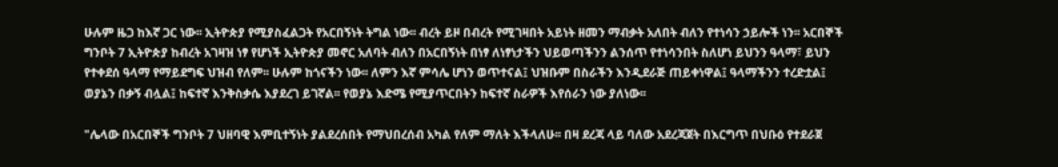ሁሉም ዜጋ ከእኛ ጋር ነው፡፡ ኢትዮጵያ የሚያስፈልጋት የአርበኝነት ትግል ነው፡፡ ብረት ይዞ በብረት የሚገዛበት አይነት ዘመን ማብቃት አለበት ብለን የተነሳን ኃይሎች ነን፡፡ አርበኞች ግንቦት 7 ኢትዮጵያ ከብረት አገዛዝ ነፃ የሆነች ኢትዮጵያ መኖር አለባት ብለን በአርበኝነት በነፃ ለነፃነታችን ህይወጣችንን ልንሰጥ የተነሳንበት ስለሆነ ይህንን ዓላማ፣ ይህን የተቀደሰ ዓላማ የማይደግፍ ህዝብ የለም፡፡ ሁሉም ከጎናችን ነው፡፡ ለምን እኛ ምሳሌ ሆነን ወጥተናል፤ ህዝቡም በስራችን እንዲደራጅ ጠይቀነዋል፤ ዓላማችንን ተረድቷል፤ ወያኔን በቃኝ ብሏል፤ ከፍተኛ እንቅስቃሴ እያደረገ ይገኛል፡፡ የወያኔ እድሜ የሚያጥርበትን ከፍተኛ ስራዎች እየሰራን ነው ያለነው፡፡

"ሌላው በአርበኞች ግንቦት 7 ህዘባዊ እምቢተኝነት ያልደረሰበት የማህበረሰብ አካል የለም ማለት እችላለሁ፡፡ በዛ ደረጃ ላይ ባለው አደረጃጀት በእርግጥ በህቡዕ የተደራጀ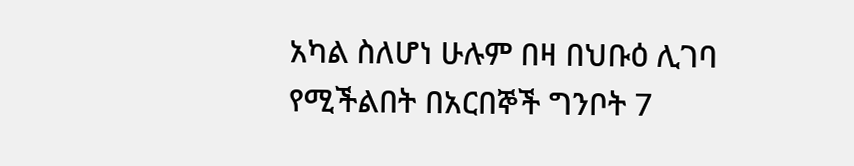አካል ስለሆነ ሁሉም በዛ በህቡዕ ሊገባ የሚችልበት በአርበኞች ግንቦት 7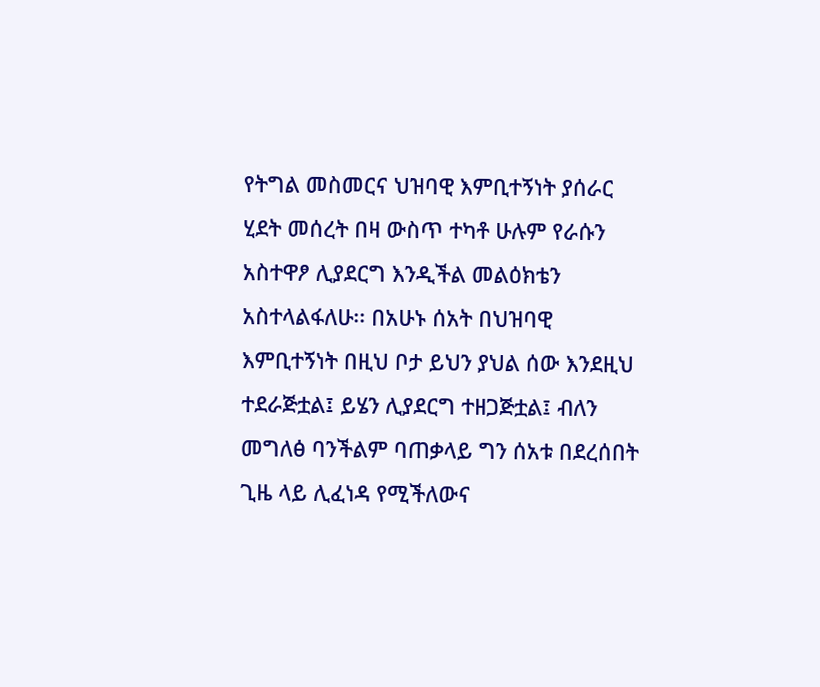የትግል መስመርና ህዝባዊ እምቢተኝነት ያሰራር ሂደት መሰረት በዛ ውስጥ ተካቶ ሁሉም የራሱን አስተዋፆ ሊያደርግ እንዲችል መልዕክቴን አስተላልፋለሁ፡፡ በአሁኑ ሰአት በህዝባዊ እምቢተኝነት በዚህ ቦታ ይህን ያህል ሰው እንደዚህ ተደራጅቷል፤ ይሄን ሊያደርግ ተዘጋጅቷል፤ ብለን መግለፅ ባንችልም ባጠቃላይ ግን ሰአቱ በደረሰበት ጊዜ ላይ ሊፈነዳ የሚችለውና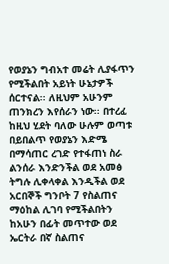የወያኔን ግብአተ መሬት ሊያፋጥን የሚችልበት አይነት ሁኔታዎች ሰርተናል፡፡ ለዚህም አሁንም ጠንክረን እየሰራን ነው፡፡ በተረፈ ከዚህ ሂደት ባለው ሁሉም ወጣቱ በይበልጥ የወያኔን እድሜ በማሳጠር ረገድ የተፋጠነ ስራ ልንሰራ እንድንችል ወደ አመፅ ትግሉ ሊቀላቀል እንዲችል ወደ አርበኞች ግንቦት 7 የስልጠና ማዕከል ሊገባ የሚችልበትን ከአሁን በፊት መጥተው ወደ ኤርትራ በኛ ስልጠና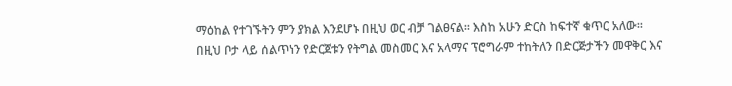ማዕከል የተገኙትን ምን ያክል እንደሆኑ በዚህ ወር ብቻ ገልፀናል፡፡ እስከ አሁን ድርስ ከፍተኛ ቁጥር አለው፡፡ በዚህ ቦታ ላይ ሰልጥነን የድርጀቱን የትግል መስመር እና አላማና ፕሮግራም ተከትለን በድርጅታችን መዋቅር እና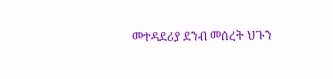መተዳደሪያ ደንብ መሰረት ህጉን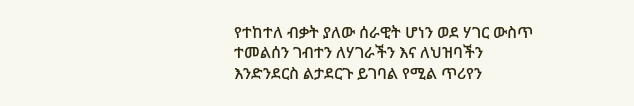የተከተለ ብቃት ያለው ሰራዊት ሆነን ወደ ሃገር ውስጥ ተመልሰን ገብተን ለሃገራችን እና ለህዝባችን እንድንደርስ ልታደርጉ ይገባል የሚል ጥሪየን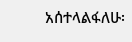አሰተላልፋለሁ፡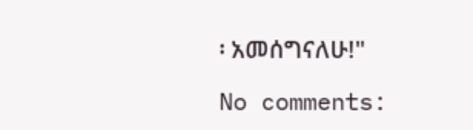፡ አመሰግናለሁ!"

No comments: